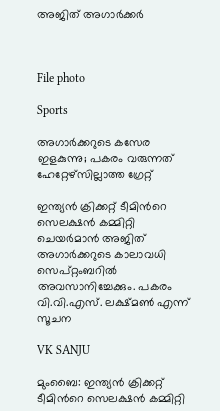അജിത് അഗാർക്കർ



File photo

Sports

അഗാർക്കറുടെ കസേര ഇളകുന്നു; പകരം വരുന്നത് ഹേറ്റേഴ്സില്ലാത്ത ഗ്രേറ്റ്

ഇന്ത്യൻ ക്രിക്കറ്റ് ടീമിന്‍റെ സെലക്ഷൻ കമ്മിറ്റി ചെയർമാൻ അജിത് അഗാർക്കറുടെ കാലാവധി സെപ്റ്റംബറിൽ അവസാനിച്ചേക്കും. പകരം വി.വി.എസ്. ലക്ഷ്മൺ എന്ന് സൂചന

VK SANJU

മുംബൈ: ഇന്ത്യൻ ക്രിക്കറ്റ് ടീമിന്‍റെ സെലക്ഷൻ കമ്മിറ്റി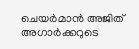ചെയർമാൻ അജിത് അഗാർക്കറുടെ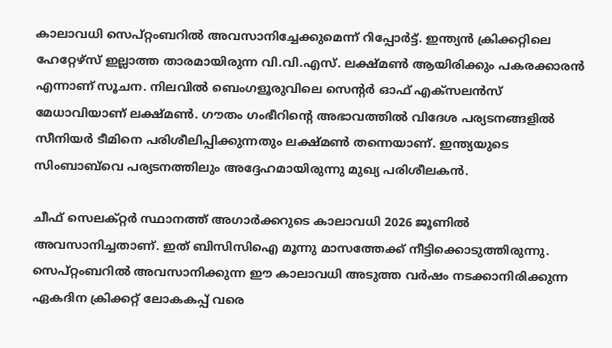കാലാവധി സെപ്റ്റംബറിൽ അവസാനിച്ചേക്കുമെന്ന് റിപ്പോർട്ട്. ഇന്ത്യൻ ക്രിക്കറ്റിലെ ഹേറ്റേഴ്സ് ഇല്ലാത്ത താരമായിരുന്ന വി.വി.എസ്. ലക്ഷ്മൺ ആയിരിക്കും പകരക്കാരൻ എന്നാണ് സൂചന. നിലവിൽ ബെംഗളൂരുവിലെ സെന്‍റർ ഓഫ് എക്സലൻസ് മേധാവിയാണ് ലക്ഷ്മൺ. ഗൗതം ഗംഭീറിന്‍റെ അഭാവത്തിൽ വിദേശ പര്യടനങ്ങളിൽ സീനിയർ ടീമിനെ പരിശീലിപ്പിക്കുന്നതും ലക്ഷ്മൺ തന്നെയാണ്. ഇന്ത്യയുടെ സിംബാബ്‌വെ പര്യടനത്തിലും അദ്ദേഹമായിരുന്നു മുഖ്യ പരിശീലകൻ.

ചീഫ് സെലക്റ്റർ സ്ഥാനത്ത് അഗാർക്കറുടെ കാലാവധി 2026 ജൂണിൽ അവസാനിച്ചതാണ്. ഇത് ബിസിസിഐ മൂന്നു മാസത്തേക്ക് നീട്ടിക്കൊടുത്തിരുന്നു. സെപ്റ്റംബറിൽ അവസാനിക്കുന്ന ഈ കാലാവധി അടുത്ത വർഷം നടക്കാനിരിക്കുന്ന ഏകദിന ക്രിക്കറ്റ് ലോകകപ്പ് വരെ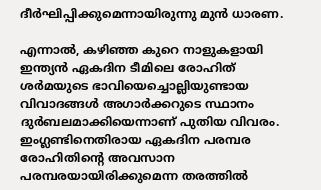ദീർഘിപ്പിക്കുമെന്നായിരുന്നു മുൻ ധാരണ.

എന്നാൽ, കഴിഞ്ഞ കുറെ നാളുകളായി ഇന്ത്യൻ ഏകദിന ടീമിലെ രോഹിത് ശർമയുടെ ഭാവിയെച്ചൊല്ലിയുണ്ടായ വിവാദങ്ങൾ അഗാർക്കറുടെ സ്ഥാനം ദുർബലമാക്കിയെന്നാണ് പുതിയ വിവരം. ഇംഗ്ലണ്ടിനെതിരായ ഏകദിന പരമ്പര രോഹിതിന്‍റെ അവസാന പരമ്പരയായിരിക്കുമെന്ന തരത്തിൽ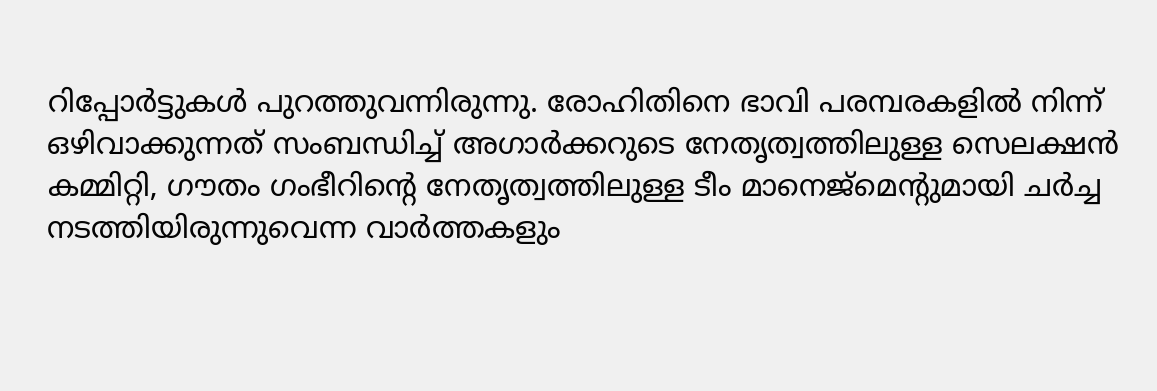റിപ്പോർട്ടുകൾ പുറത്തുവന്നിരുന്നു. രോഹിതിനെ ഭാവി പരമ്പരകളിൽ നിന്ന് ഒഴിവാക്കുന്നത് സംബന്ധിച്ച് അഗാർക്കറുടെ നേതൃത്വത്തിലുള്ള സെലക്ഷൻ കമ്മിറ്റി, ഗൗതം ഗംഭീറിന്‍റെ നേതൃത്വത്തിലുള്ള ടീം മാനെജ്മെന്‍റുമായി ചർച്ച നടത്തിയിരുന്നുവെന്ന വാർത്തകളും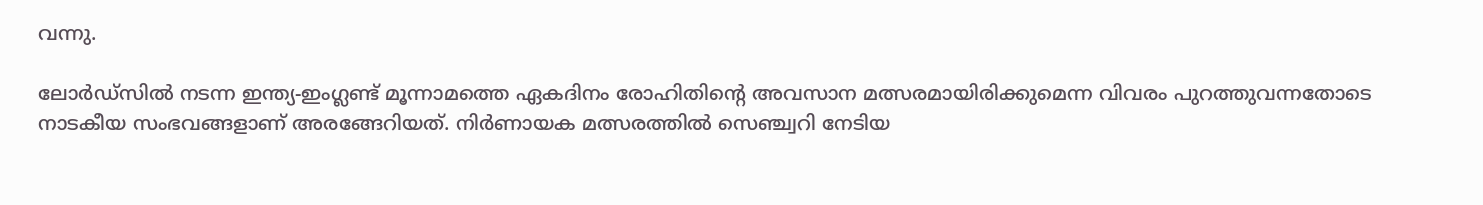വന്നു.

ലോർഡ്സിൽ നടന്ന ഇന്ത്യ-ഇംഗ്ലണ്ട് മൂന്നാമത്തെ ഏകദിനം രോഹിതിന്‍റെ അവസാന മത്സരമായിരിക്കുമെന്ന വിവരം പുറത്തുവന്നതോടെ നാടകീയ സംഭവങ്ങളാണ് അരങ്ങേറിയത്. നിർണായക മത്സരത്തിൽ സെഞ്ച്വറി നേടിയ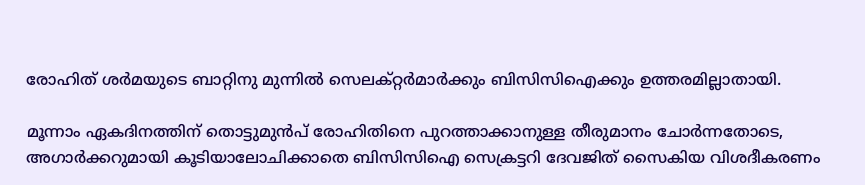രോഹിത് ശർമയുടെ ബാറ്റിനു മുന്നിൽ സെലക്റ്റർമാർക്കും ബിസിസിഐക്കും ഉത്തരമില്ലാതായി.

മൂന്നാം ഏകദിനത്തിന് തൊട്ടുമുൻപ് രോഹിതിനെ പുറത്താക്കാനുള്ള തീരുമാനം ചോർന്നതോടെ, അഗാർക്കറുമായി കൂടിയാലോചിക്കാതെ ബിസിസിഐ സെക്രട്ടറി ദേവജിത് സൈകിയ വിശദീകരണം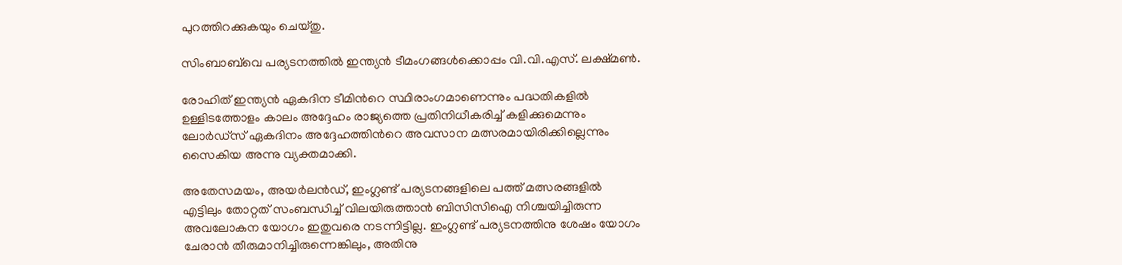പുറത്തിറക്കുകയും ചെയ്തു.

സിംബാബ്‌വെ പര്യടനത്തിൽ ഇന്ത്യൻ ടീമംഗങ്ങൾക്കൊപ്പം വി.വി.എസ്. ലക്ഷ്മൺ.

രോഹിത് ഇന്ത്യൻ ഏകദിന ടീമിന്‍റെ സ്ഥിരാംഗമാണെന്നും പദ്ധതികളിൽ ഉള്ളിടത്തോളം കാലം അദ്ദേഹം രാജ്യത്തെ പ്രതിനിധീകരിച്ച് കളിക്കുമെന്നും ലോർഡ്സ് ഏകദിനം അദ്ദേഹത്തിന്‍റെ അവസാന മത്സരമായിരിക്കില്ലെന്നും സൈകിയ അന്നു വ്യക്തമാക്കി.

അതേസമയം, അയർലൻഡ്, ഇംഗ്ലണ്ട് പര്യടനങ്ങളിലെ പത്ത് മത്സരങ്ങളിൽ എട്ടിലും തോറ്റത് സംബന്ധിച്ച് വിലയിരുത്താൻ ബിസിസിഐ നിശ്ചയിച്ചിരുന്ന അവലോകന യോഗം ഇതുവരെ നടന്നിട്ടില്ല. ഇംഗ്ലണ്ട് പര്യടനത്തിനു ശേഷം യോഗം ചേരാൻ തീരുമാനിച്ചിരുന്നെങ്കിലും, അതിനു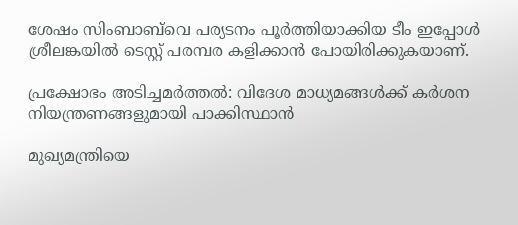ശേഷം സിംബാബ്‌വെ പര്യടനം പൂർത്തിയാക്കിയ ടീം ഇപ്പോൾ ശ്രീലങ്കയിൽ ടെസ്റ്റ് പരമ്പര കളിക്കാൻ പോയിരിക്കുകയാണ്.

പ്രക്ഷോഭം അടിച്ചമർത്തൽ: വിദേശ മാധ്യമങ്ങൾക്ക് കർശന നിയന്ത്രണങ്ങളുമായി പാക്കിസ്ഥാൻ

മുഖ‍്യമന്ത്രിയെ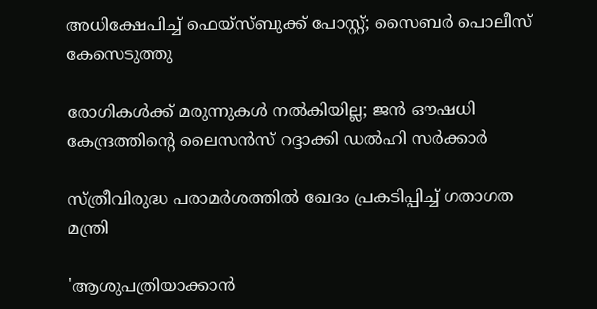അധിക്ഷേപിച്ച് ഫെയ്സ്ബുക്ക് പോസ്റ്റ്; സൈബർ പൊലീസ് കേസെടുത്തു

രോഗികൾക്ക് മരുന്നുകൾ നൽകിയില്ല; ജൻ ഔഷധി കേന്ദ്രത്തിന്‍റെ ലൈസൻസ് റദ്ദാക്കി ഡൽഹി സർക്കാർ

സ്ത്രീവിരുദ്ധ പരാമർശത്തിൽ ഖേദം പ്രകടിപ്പിച്ച് ഗതാഗത മന്ത്രി

'ആശുപത്രിയാക്കാൻ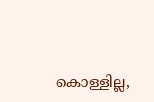കൊള്ളില്ല,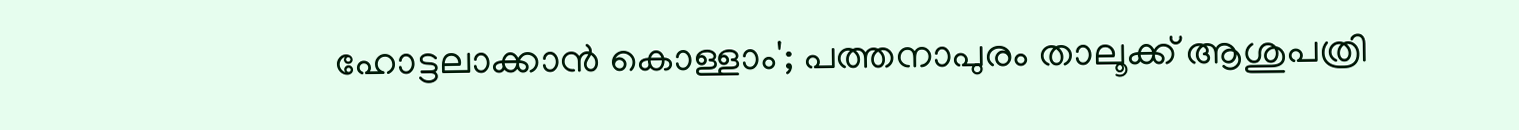ഹോട്ടലാക്കാൻ കൊള്ളാം'; പത്തനാപുരം താലൂക്ക് ആശുപത്രി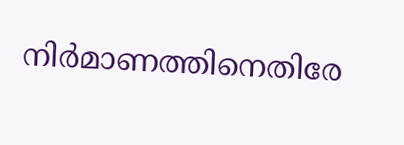നിർമാണത്തിനെതിരേ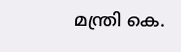മന്ത്രി കെ.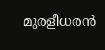മുരളീധരൻ